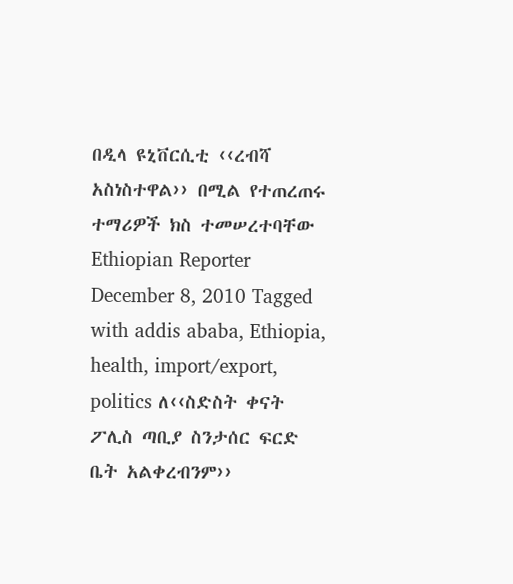በዲላ ዩኒቨርሲቲ ‹‹ረብሻ አስነስተዋል›› በሚል የተጠረጠሩ ተማሪዎች ክስ ተመሠረተባቸው Ethiopian Reporter December 8, 2010 Tagged with addis ababa, Ethiopia, health, import/export, politics ለ‹‹ስድስት ቀናት ፖሊስ ጣቢያ ስንታሰር ፍርድ ቤት አልቀረብንም››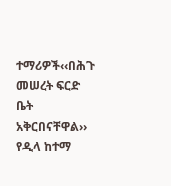ተማሪዎች‹‹በሕጉ መሠረት ፍርድ ቤት አቅርበናቸዋል›› የዲላ ከተማ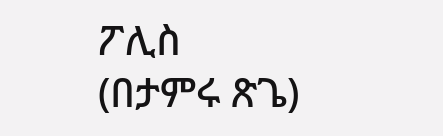ፖሊስ (በታምሩ ጽጌ)